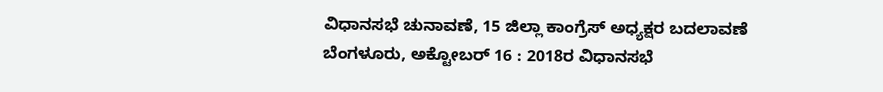ವಿಧಾನಸಭೆ ಚುನಾವಣೆ, 15 ಜಿಲ್ಲಾ ಕಾಂಗ್ರೆಸ್ ಅಧ್ಯಕ್ಷರ ಬದಲಾವಣೆ
ಬೆಂಗಳೂರು, ಅಕ್ಟೋಬರ್ 16 : 2018ರ ವಿಧಾನಸಭೆ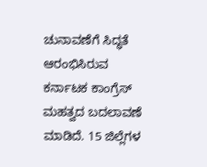ಚುನಾವಣೆಗೆ ಸಿದ್ಧತೆ ಆರಂಭಿಸಿರುವ ಕರ್ನಾಟಕ ಕಾಂಗ್ರೆಸ್ ಮಹತ್ವದ ಬದಲಾವಣೆ ಮಾಡಿದೆ. 15 ಜಿಲ್ಲೆಗಳ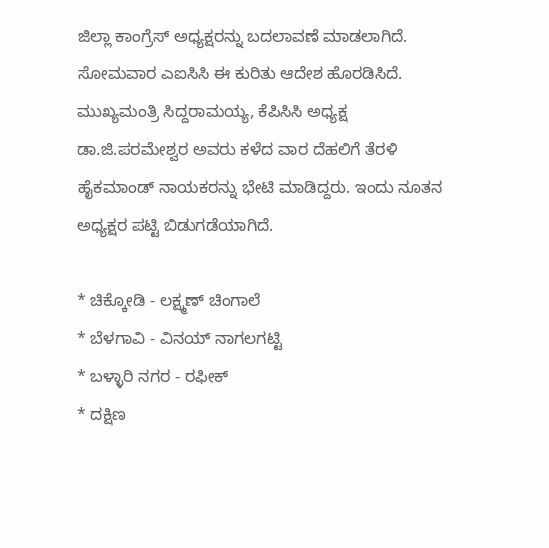ಜಿಲ್ಲಾ ಕಾಂಗ್ರೆಸ್ ಅಧ್ಯಕ್ಷರನ್ನು ಬದಲಾವಣೆ ಮಾಡಲಾಗಿದೆ.
ಸೋಮವಾರ ಎಐಸಿಸಿ ಈ ಕುರಿತು ಆದೇಶ ಹೊರಡಿಸಿದೆ. ಮುಖ್ಯಮಂತ್ರಿ ಸಿದ್ದರಾಮಯ್ಯ, ಕೆಪಿಸಿಸಿ ಅಧ್ಯಕ್ಷ ಡಾ.ಜಿ.ಪರಮೇಶ್ವರ ಅವರು ಕಳೆದ ವಾರ ದೆಹಲಿಗೆ ತೆರಳಿ ಹೈಕಮಾಂಡ್ ನಾಯಕರನ್ನು ಭೇಟಿ ಮಾಡಿದ್ದರು. ಇಂದು ನೂತನ ಅಧ್ಯಕ್ಷರ ಪಟ್ಟಿ ಬಿಡುಗಡೆಯಾಗಿದೆ.

* ಚಿಕ್ಕೋಡಿ - ಲಕ್ಷ್ಮಣ್ ಚಿಂಗಾಲೆ
* ಬೆಳಗಾವಿ - ವಿನಯ್ ನಾಗಲಗಟ್ಟಿ
* ಬಳ್ಳಾರಿ ನಗರ - ರಫೀಕ್
* ದಕ್ಷಿಣ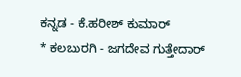ಕನ್ನಡ - ಕೆ.ಹರೀಶ್ ಕುಮಾರ್
* ಕಲಬುರಗಿ - ಜಗದೇವ ಗುತ್ತೇದಾರ್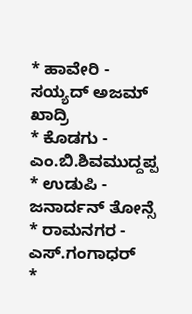* ಹಾವೇರಿ - ಸಯ್ಯದ್ ಅಜಮ್ ಖಾದ್ರಿ
* ಕೊಡಗು - ಎಂ.ಬಿ.ಶಿವಮುದ್ದಪ್ಪ
* ಉಡುಪಿ - ಜನಾರ್ದನ್ ತೋನ್ಸೆ
* ರಾಮನಗರ - ಎಸ್.ಗಂಗಾಧರ್
*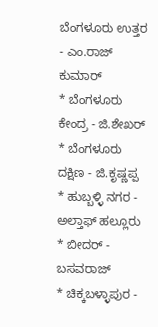ಬೆಂಗಳೂರು ಉತ್ತರ - ಎಂ.ರಾಜ್ ಕುಮಾರ್
* ಬೆಂಗಳೂರು ಕೇಂದ್ರ - ಜಿ.ಶೇಖರ್
* ಬೆಂಗಳೂರು ದಕ್ಷಿಣ - ಜಿ.ಕೃಷ್ಣಪ್ಪ
* ಹುಬ್ಬಳ್ಳಿ ನಗರ - ಅಲ್ತಾಫ್ ಹಲ್ಲೂರು
* ಬೀದರ್ - ಬಸವರಾಜ್
* ಚಿಕ್ಕಬಳ್ಳಾಪುರ -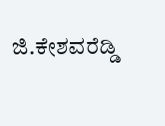ಜಿ.ಕೇಶವರೆಡ್ಡಿ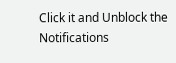Click it and Unblock the Notifications